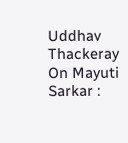Uddhav Thackeray On Mayuti Sarkar :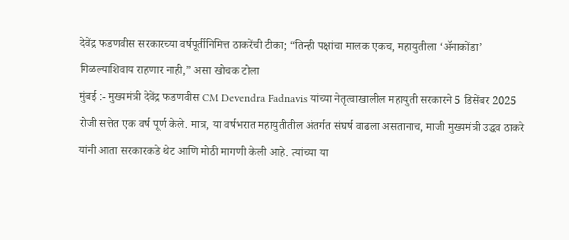देवेंद्र फडणवीस सरकारच्या वर्षपूर्तीनिमित्त ठाकरेंची टीका; “तिन्ही पक्षांचा मालक एकच, महायुतीला ‘ॲनाकोंडा’ गिळल्याशिवाय राहणार नाही,” असा खोचक टोला
मुंबई :- मुख्यमंत्री देवेंद्र फडणवीस CM Devendra Fadnavis यांच्या नेतृत्वाखालील महायुती सरकारने 5 डिसेंबर 2025 रोजी सत्तेत एक वर्ष पूर्ण केले. मात्र, या वर्षभरात महायुतीतील अंतर्गत संघर्ष वाढला असतानाच, माजी मुख्यमंत्री उद्धव ठाकरे यांनी आता सरकारकडे थेट आणि मोठी मागणी केली आहे. त्यांच्या या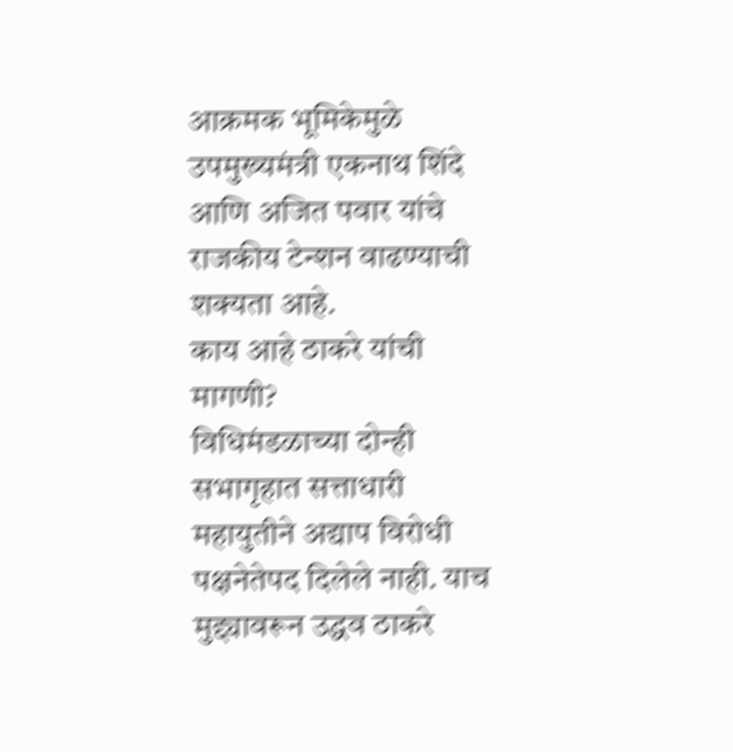आक्रमक भूमिकेमुळे उपमुख्यमंत्री एकनाथ शिंदे आणि अजित पवार यांचे राजकीय टेन्शन वाढण्याची शक्यता आहे.
काय आहे ठाकरे यांची मागणी?
विधिमंडळाच्या दोन्ही सभागृहात सत्ताधारी महायुतीने अद्याप विरोधी पक्षनेतेपद दिलेले नाही. याच मुद्द्यावरून उद्धव ठाकरे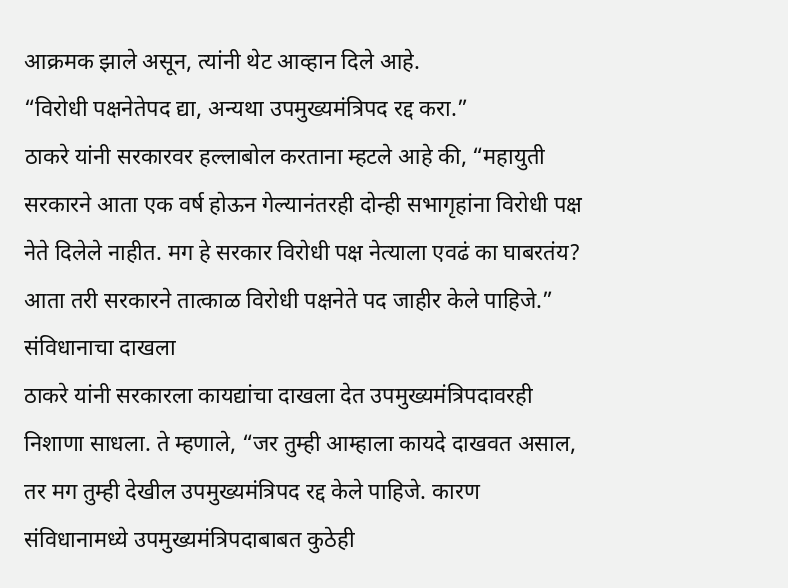आक्रमक झाले असून, त्यांनी थेट आव्हान दिले आहे.
“विरोधी पक्षनेतेपद द्या, अन्यथा उपमुख्यमंत्रिपद रद्द करा.”
ठाकरे यांनी सरकारवर हल्लाबोल करताना म्हटले आहे की, “महायुती सरकारने आता एक वर्ष होऊन गेल्यानंतरही दोन्ही सभागृहांना विरोधी पक्ष नेते दिलेले नाहीत. मग हे सरकार विरोधी पक्ष नेत्याला एवढं का घाबरतंय? आता तरी सरकारने तात्काळ विरोधी पक्षनेते पद जाहीर केले पाहिजे.”
संविधानाचा दाखला
ठाकरे यांनी सरकारला कायद्यांचा दाखला देत उपमुख्यमंत्रिपदावरही निशाणा साधला. ते म्हणाले, “जर तुम्ही आम्हाला कायदे दाखवत असाल, तर मग तुम्ही देखील उपमुख्यमंत्रिपद रद्द केले पाहिजे. कारण संविधानामध्ये उपमुख्यमंत्रिपदाबाबत कुठेही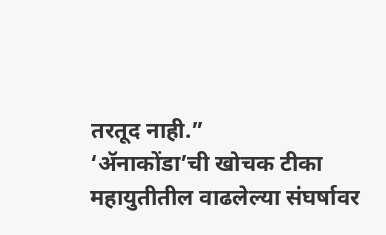तरतूद नाही.”
‘ॲनाकोंडा’ची खोचक टीका
महायुतीतील वाढलेल्या संघर्षावर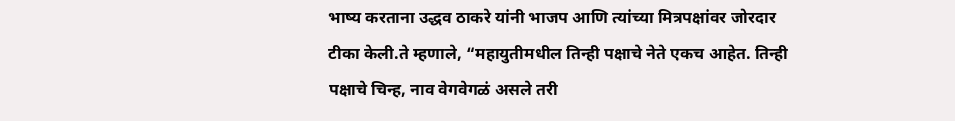भाष्य करताना उद्धव ठाकरे यांनी भाजप आणि त्यांच्या मित्रपक्षांवर जोरदार टीका केली.ते म्हणाले, “महायुतीमधील तिन्ही पक्षाचे नेते एकच आहेत. तिन्ही पक्षाचे चिन्ह, नाव वेगवेगळं असले तरी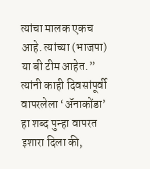त्यांचा मालक एकच आहे. त्यांच्या (भाजपा) या बी टीम आहेत.” त्यांनी काही दिवसांपूर्वी वापरलेला ‘ॲनाकोंडा’ हा शब्द पुन्हा वापरत इशारा दिला की,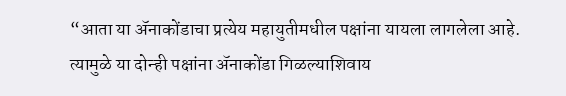“आता या ॲनाकोंडाचा प्रत्येय महायुतीमधील पक्षांना यायला लागलेला आहे. त्यामुळे या दोन्ही पक्षांना ॲनाकोंडा गिळल्याशिवाय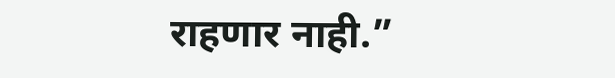राहणार नाही.”